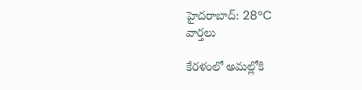హైదరాబాద్: 28°C
వార్తలు

కేరళంలో అమల్లోకి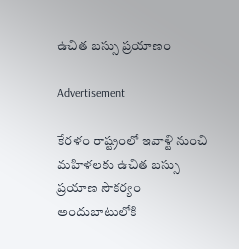ఉచిత బస్సు ప్రయాణం

Advertisement

కేరళం రాష్ట్రంలో ఇవాళ్టి నుంచి మహిళలకు ఉచిత బస్సు ప్రయాణ సౌకర్యం అందుబాటులోకి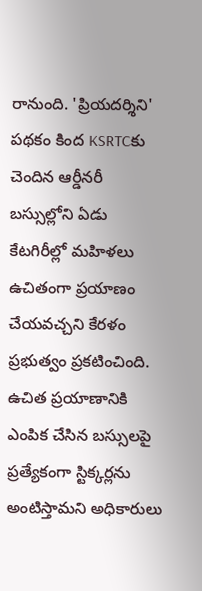రానుంది. 'ప్రియదర్శిని' పథకం కింద KSRTCకు చెందిన ఆర్డీనరీ బస్సుల్లోని ఏడు కేటగిరీల్లో మహిళలు ఉచితంగా ప్రయాణం చేయవచ్చని కేరళం ప్రభుత్వం ప్రకటించింది. ఉచిత ప్రయాణానికి ఎంపిక చేసిన బస్సులపై ప్రత్యేకంగా స్టిక్కర్లను అంటిస్తామని అధికారులు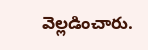వెల్లడించారు.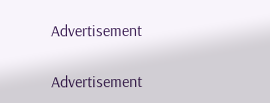Advertisement

Advertisement